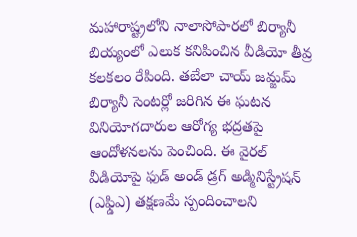మహారాష్ట్రలోని నాలాసోపారలో బిర్యానీ బియ్యంలో ఎలుక కనిపించిన వీడియో తీవ్ర కలకలం రేపింది. తబేలా చాయ్ జమ్జమ్ బిర్యానీ సెంటర్లో జరిగిన ఈ ఘటన వినియోగదారుల ఆరోగ్య భద్రతపై ఆందోళనలను పెంచింది. ఈ వైరల్ వీడియోపై ఫుడ్ అండ్ డ్రగ్ అడ్మినిస్ట్రేషన్ (ఎఫ్డిఎ) తక్షణమే స్పందించాలని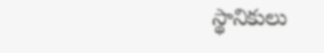స్థానికులు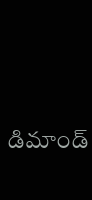డిమాండ్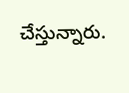చేస్తున్నారు.